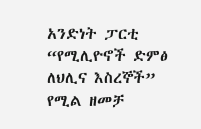አንድነት ፓርቲ “የሚሊዮኖች ድምፅ ለህሊና እስረኞች” የሚል ዘመቻ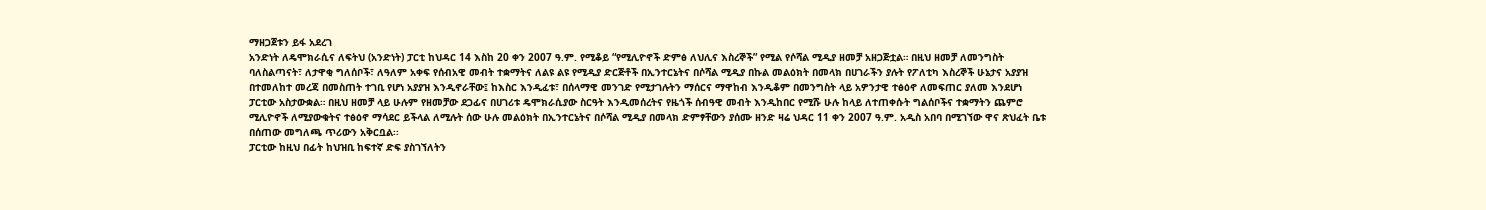ማዘጋጀቱን ይፋ አደረገ
አንድነት ለዴሞክራሲና ለፍትህ (አንድነት) ፓርቲ ከህዳር 14 እስከ 20 ቀን 2007 ዓ.ም. የሚቆይ “የሚሊዮኖች ድምፅ ለህሊና እስረኞች” የሚል የሶሻል ሚዲያ ዘመቻ አዘጋጅቷል። በዚህ ዘመቻ ለመንግስት ባለስልጣናት፣ ለታዋቂ ግለሰቦች፣ ለዓለም አቀፍ የሰብአዊ መብት ተቋማትና ለልዩ ልዩ የሚዲያ ድርጅቶች በኢንተርኔትና በሶሻል ሚዲያ በኩል መልዕክት በመላክ በሀገራችን ያሉት የፖለቲካ እስረኞች ሁኔታና አያያዝ በተመለከተ መረጃ በመስጠት ተገቢ የሆነ አያያዝ እንዲኖራቸው፤ ከእስር እንዲፈቱ፣ በሰላማዊ መንገድ የሚታገሉትን ማሰርና ማዋከብ እንዲቆም በመንግስት ላይ አዎንታዊ ተፅዕኖ ለመፍጠር ያለመ እንደሆነ ፓርቲው አስታውቋል። በዚህ ዘመቻ ላይ ሁሉም የዘመቻው ደጋፊና በሀገሪቱ ዴሞክራሲያው ስርዓት እንዲመሰረትና የዜጎች ሰብዓዊ መብት እንዲከበር የሚሹ ሁሉ ከላይ ለተጠቀሱት ግልሰቦችና ተቋማትን ጨምሮ ሚሊዮኖች ለሚያውቁትና ተፅዕኖ ማሳደር ይችላል ለሚሉት ሰው ሁሉ መልዕክት በኢንተርኔትና በሶሻል ሚዲያ በመላክ ድምፃቸውን ያሰሙ ዘንድ ዛሬ ህዳር 11 ቀን 2007 ዓ.ም. አዲስ አበባ በሚገኘው ዋና ጽህፈት ቤቱ በሰጠው መግለጫ ጥሪውን አቅርቧል፡፡
ፓርቲው ከዚህ በፊት ከህዝቢ ከፍተኛ ድፍ ያስገኘለትን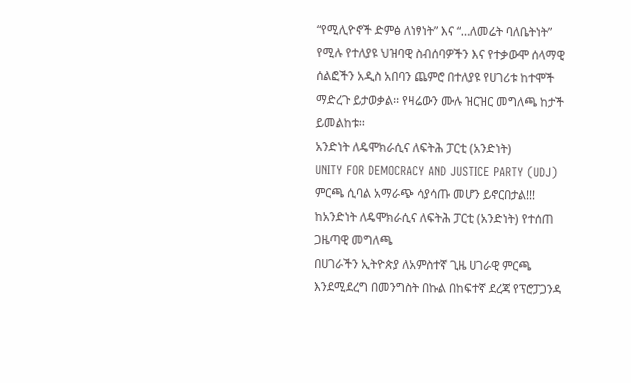“የሚሊዮኖች ድምፅ ለነፃነት” እና “…ለመሬት ባለቤትነት” የሚሉ የተለያዩ ህዝባዊ ስብሰባዎችን እና የተቃውሞ ሰላማዊ ሰልፎችን አዲስ አበባን ጨምሮ በተለያዩ የሀገሪቱ ከተሞች ማድረጉ ይታወቃል፡፡ የዛሬውን ሙሉ ዝርዝር መግለጫ ከታች ይመልከቱ፡፡
አንድነት ለዴሞክራሲና ለፍትሕ ፓርቲ (አንድነት)
UNITY FOR DEMOCRACY AND JUSTICE PARTY (UDJ)
ምርጫ ሲባል አማራጭ ሳያሳጡ መሆን ይኖርበታል!!!
ከአንድነት ለዴሞክራሲና ለፍትሕ ፓርቲ (አንድነት) የተሰጠ ጋዜጣዊ መግለጫ
በሀገራችን ኢትዮጵያ ለአምስተኛ ጊዜ ሀገራዊ ምርጫ እንደሚደረግ በመንግስት በኩል በከፍተኛ ደረጃ የፕሮፓጋንዳ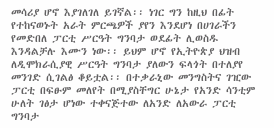መሳሪያ ሆኖ እያገለገለ ይገኛል፡፡ ነገር ግን ከዚህ በፊት የተከናወኑት አራት ምርጫዎች ያየን እንደሆነ በሀገራችን የመድበለ ፓርቲ ሥርዓት ግንባታ ወደፊት ሊወስዱ እንዳልቻሉ እሙን ነው፡፡ ይህም ሆኖ የኢትዮጵያ ህዝብ ለዲሞክራሲያዊ ሥርዓት ግንባታ ያለውን ፍላጎት በተለያየ መንገድ ሲገልፅ ቆይቷል፡፡ በተቃራኒው መንግስትና ገዢው ፓርቲ በፍፁም መለየት በሚያስቸግር ሁኔታ የአንድ ሳንቲም ሁለት ገፅታ ሆነው ተቀናጅተው ለአንድ ለአውራ ፓርቲ ግንባታ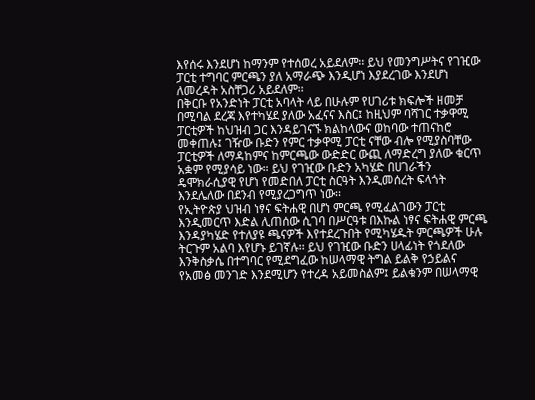እየሰሩ እንደሆነ ከማንም የተሰወረ አይደለም፡፡ ይህ የመንግሥትና የገዢው ፓርቲ ተግባር ምርጫን ያለ አማራጭ እንዲሆነ እያደረገው እንደሆነ ለመረዳት አስቸጋሪ አይደለም፡፡
በቅርቡ የአንድነት ፓርቲ አባላት ላይ በሁሉም የሀገሪቱ ክፍሎች ዘመቻ በሚባል ደረጃ እየተካሄደ ያለው አፈናና እስር፤ ከዚህም ባሻገር ተቃዋሚ ፓርቲዎች ከህዝብ ጋር እንዳይገናኙ ክልከላውና ወከባው ተጠናከሮ መቀጠሉ፤ ገዥው ቡድን የምር ተቃዋሚ ፓርቲ ናቸው ብሎ የሚያስባቸው ፓርቲዎች ለማዳከምና ከምርጫው ውድድር ውጪ ለማድረግ ያለው ቁርጥ አቋም የሚያሳይ ነው። ይህ የገዢው ቡድን አካሄድ በሀገራችን ዴሞክራሲያዊ የሆነ የመድበለ ፓርቲ ስርዓት እንዲመሰረት ፍላጎት እንደሌለው በደንብ የሚያረጋግጥ ነው፡፡
የኢትዮጵያ ህዝብ ነፃና ፍትሐዊ በሆነ ምርጫ የሚፈልገውን ፓርቲ እንዲመርጥ እድል ሊጠሰው ሲገባ በሥርዓቱ በእኩል ነፃና ፍትሐዊ ምርጫ እንዳያካሄድ የተለያዩ ጫናዎች እየተደረጉበት የሚካሄዱት ምርጫዎች ሁሉ ትርጉም አልባ እየሆኑ ይገኛሉ፡፡ ይህ የገዢው ቡድን ሀላፊነት የጎደለው እንቅስቃሴ በተግባር የሚደግፈው ከሠላማዊ ትግል ይልቅ የኃይልና የአመፅ መንገድ እንደሚሆን የተረዳ አይመስልም፤ ይልቁንም በሠላማዊ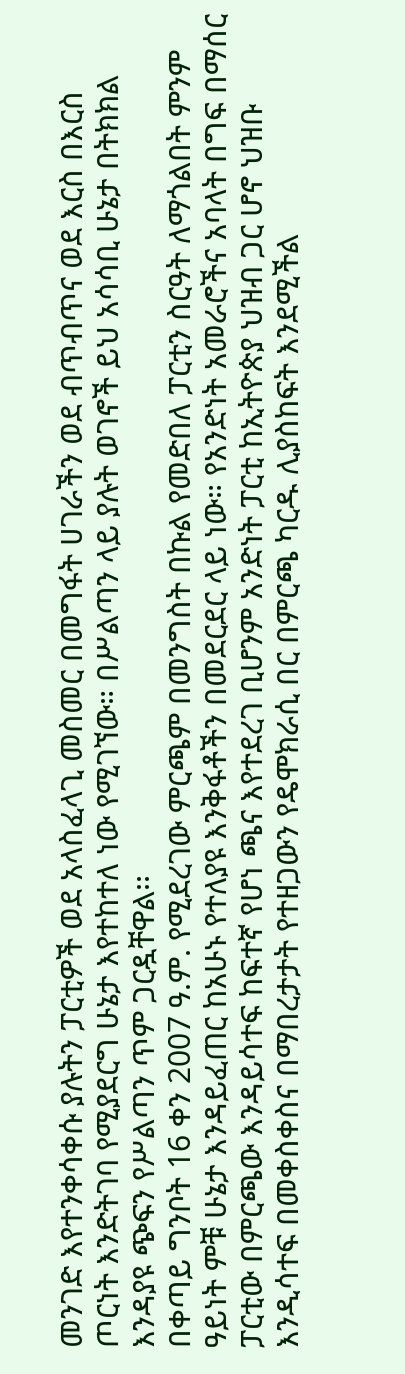መንገድ እየተንቀሳቀሱ ያሉትን ፓርቲዎች ወደ አላስፈላጊ መስመር በመግፋት ሀገራችን ወደ ብጥብጥና ወደ እርስ በእርስ ጦርነት እንድትገባ የሚያደርግ ሁኔታ እየተከተለ ነው የሚገኘው። በሥልጣን ላይ ያሉት ወገኖች ይህ አሳሳቢ ሁኔታ በትክክል እንዳያዩ ጭፍን የሥልጣን ጥም ጋርዷቸዋል፡፡
በቀጣይ ግንቦት 16 ቀን 2007 ዓ.ም. የሚደረገው ምርጫም በመንግስት በኩል የመድበለ ፓርቲን ስርዓት ለማጎልበት ምንም ዓይነት ምቹ ሁኔታ እንዳይፈጠር ከአሁኑ የተለያዩ እንቅፋቶችን በመደርደር ላይ ነው። የአንድነት አመራሮችና አባላት በግፍ በማሰር ፓርቲው በምርጫው እንዳይሳተፍ ከፍተኛ የሆነ ጫና እየተደረገ ቢሆንም አንድነት ፓርቲ ከኢትዮጵያ ህዝብ ጋር ሆኖ ህዝቡ እንዲሳተፍ በመቀስቀስና በማበረታታት የተዘጋውን የዴሞክራሲ በር በምርጫ ካርዱ ሊያስከፍት እንደሚችል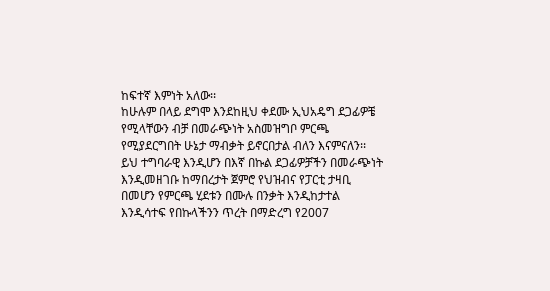ከፍተኛ እምነት አለው፡፡
ከሁሉም በላይ ደግሞ እንደከዚህ ቀደሙ ኢህአዴግ ደጋፊዎቼ የሚላቸውን ብቻ በመራጭነት አስመዝግቦ ምርጫ የሚያደርግበት ሁኔታ ማብቃት ይኖርበታል ብለን እናምናለን፡፡ ይህ ተግባራዊ እንዲሆን በእኛ በኩል ደጋፊዎቻችን በመራጭነት እንዲመዘገቡ ከማበረታት ጀምሮ የህዝብና የፓርቲ ታዛቢ በመሆን የምርጫ ሂደቱን በሙሉ በንቃት እንዲከታተል እንዲሳተፍ የበኩላችንን ጥረት በማድረግ የ2007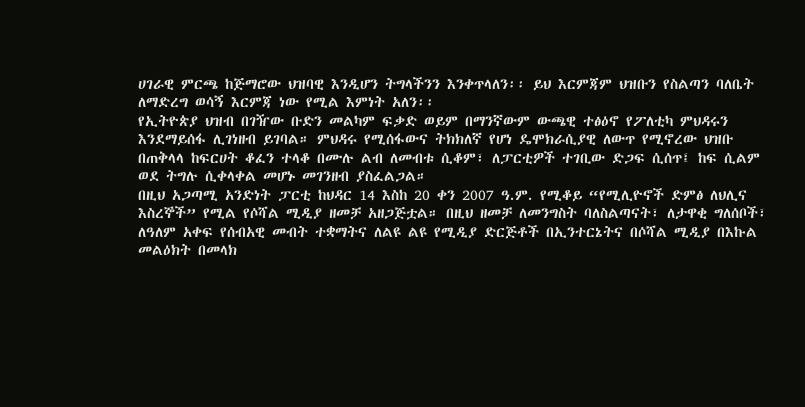ሀገራዊ ምርጫ ከጅማሮው ህዝባዊ እንዲሆን ትግላችንን እንቀጥላለን፡፡ ይህ እርምጃም ህዝቡን የስልጣን ባለቤት ለማድረግ ወሳኝ እርምጃ ነው የሚል እምነት አለን፡፡
የኢትዮጵያ ህዝብ በገዥው ቡድን መልካም ፍቃድ ወይም በማንኛውም ውጫዊ ተፅዕኖ የፖለቲካ ምህዳሩን እንደማይሰፋ ሊገነዘብ ይገባል። ምህዳሩ የሚሰፋውና ትክክለኛ የሆነ ዴሞክራሲያዊ ለውጥ የሚኖረው ህዝቡ በጠቅላላ ከፍርሀት ቆፈን ተላቆ በሙሉ ልብ ለመብቱ ሲቆም፣ ለፓርቲዎች ተገቢው ድጋፍ ሲሰጥ፤ ከፍ ሲልም ወደ ትግሉ ሲቀላቀል መሆኑ መገንዘብ ያስፈልጋል።
በዚህ አጋጣሚ አንድነት ፓርቲ ከህዳር 14 እስከ 20 ቀን 2007 ዓ.ም. የሚቆይ “የሚሊዮኖች ድምፅ ለህሊና እስረኞች” የሚል የሶሻል ሚዲያ ዘመቻ አዘጋጅቷል። በዚህ ዘመቻ ለመንግስት ባለስልጣናት፣ ለታዋቂ ግለሰቦች፣ ለዓለም አቀፍ የሰብአዊ መብት ተቋማትና ለልዩ ልዩ የሚዲያ ድርጅቶች በኢንተርኔትና በሶሻል ሚዲያ በእኩል መልዕክት በመላክ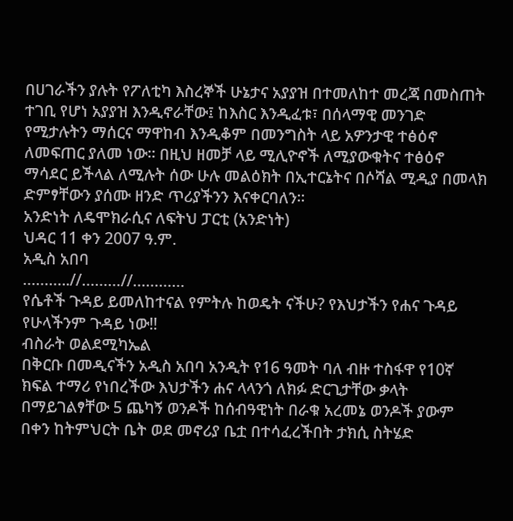በሀገራችን ያሉት የፖለቲካ እስረኞች ሁኔታና አያያዝ በተመለከተ መረጃ በመስጠት ተገቢ የሆነ አያያዝ እንዲኖራቸው፤ ከእስር እንዲፈቱ፣ በሰላማዊ መንገድ የሚታሉትን ማሰርና ማዋከብ እንዲቆም በመንግስት ላይ አዎንታዊ ተፅዕኖ ለመፍጠር ያለመ ነው። በዚህ ዘመቻ ላይ ሚሊዮኖች ለሚያውቁትና ተፅዕኖ ማሳደር ይችላል ለሚሉት ሰው ሁሉ መልዕክት በኢተርኔትና በሶሻል ሚዲያ በመላክ ድምፃቸውን ያሰሙ ዘንድ ጥሪያችንን እናቀርባለን።
አንድነት ለዴሞክራሲና ለፍትህ ፓርቲ (አንድነት)
ህዳር 11 ቀን 2007 ዓ.ም.
አዲስ አበባ
………..//………//…………
የሴቶች ጉዳይ ይመለከተናል የምትሉ ከወዴት ናችሁ? የእህታችን የሐና ጉዳይ የሁላችንም ጉዳይ ነው!!
ብስራት ወልደሚካኤል
በቅርቡ በመዲናችን አዲስ አበባ አንዲት የ16 ዓመት ባለ ብዙ ተስፋዋ የ10ኛ ክፍል ተማሪ የነበረችው እህታችን ሐና ላላንጎ ለክፉ ድርጊታቸው ቃላት በማይገልፃቸው 5 ጨካኝ ወንዶች ከሰብዓዊነት በራቁ አረመኔ ወንዶች ያውም በቀን ከትምህርት ቤት ወደ መኖሪያ ቤቷ በተሳፈረችበት ታክሲ ስትሄድ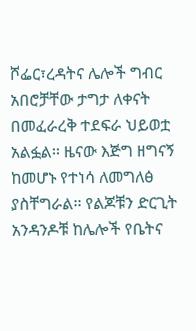ሾፌር፣ረዳትና ሌሎች ግብር አበሮቻቸው ታግታ ለቀናት በመፈራረቅ ተደፍራ ህይወቷ አልፏል፡፡ ዜናው እጅግ ዘግናኝ ከመሆኑ የተነሳ ለመግለፅ ያስቸግራል፡፡ የልጆቹን ድርጊት አንዳንዶቹ ከሌሎች የቤትና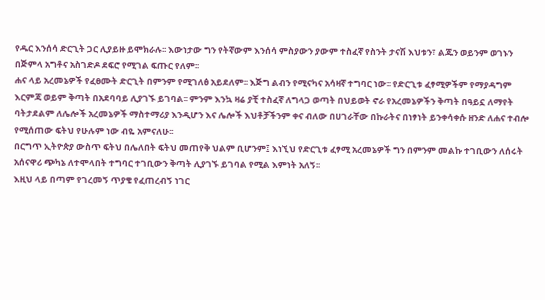የዱር እንሰሳ ድርጊት ጋር ሊያይዙ ይሞክራሉ፡፡ እውነታው ግን የትኛውም እንሰሳ ምስያውን ያውም ተስፈኛ የስንት ታናሽ እህቱን፣ ልጁን ወይንም ወገኑን በጅምላ አግቶና አስገድዶ ደፍሮ የሚገል ፍጡር የለም፡፡
ሐና ላይ አረመኔዎች የፈፀሙት ድርጊት በምንም የሚገለፅ አይደለም፡፡ እጅግ ልብን የሚናካና አሳዛኛ ተግባር ነው፡፡ የድርጊቱ ፈፃሚዎችም የማያዳግም እርምጃ ወይም ቅጣት በአደባባይ ሊያገኙ ይገባል፡፡ ምንም እንኳ ዛሬ ያቺ ተስፈኛ ለግላጋ ወጣት በህይወት ኖራ የአረመኔዎችን ቅጣት በዓይኗ ለማየት ባትታደልም ለሌሎች አረመኔዎች ማስተማሪያ እንዲሆን እና ሌሎች እህቶቻችንም ቀና ብለው በሀገራቸው በኩራትና በነፃነት ይንቀሳቀሱ ዘንድ ለሐና ተብሎ የሚሰጠው ፍትህ የሁሉም ነው ብዬ አምናለሁ፡፡
በርግጥ ኢትዮጵያ ውስጥ ፍትህ በሌለበት ፍትህ መጠየቅ ህልም ቢሆንም፤ እነኚህ የድርጊቱ ፈፃሚ አረመኔዎች ግን በምንም መልኩ ተገቢውን ለሰሩት አሰናዋሪ ጭካኔ ለተሞላበት ተግባር ተገቢውን ቅጣት ሊያገኙ ይገባል የሚል እምነት አለኝ፡፡
እዚህ ላይ በጣም የገረመኝ ጥያቄ የፈጠረብኝ ነገር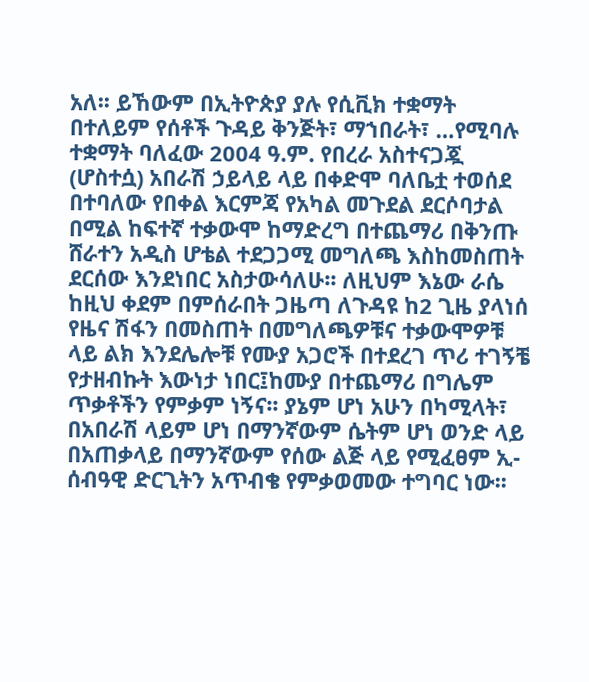አለ፡፡ ይኸውም በኢትዮጵያ ያሉ የሲቪክ ተቋማት በተለይም የሰቶች ጉዳይ ቅንጅት፣ ማኀበራት፣ …የሚባሉ ተቋማት ባለፈው 2004 ዓ.ም. የበረራ አስተናጋጇ (ሆስተሷ) አበራሽ ኃይላይ ላይ በቀድሞ ባለቤቷ ተወሰደ በተባለው የበቀል እርምጃ የአካል መጉደል ደርሶባታል በሚል ከፍተኛ ተቃውሞ ከማድረግ በተጨማሪ በቅንጡ ሸራተን አዲስ ሆቴል ተደጋጋሚ መግለጫ እስከመስጠት ደርሰው እንደነበር አስታውሳለሁ፡፡ ለዚህም እኔው ራሴ ከዚህ ቀደም በምሰራበት ጋዜጣ ለጉዳዩ ከ2 ጊዜ ያላነሰ የዜና ሽፋን በመስጠት በመግለጫዎቹና ተቃውሞዎቹ ላይ ልክ እንደሌሎቹ የሙያ አጋሮች በተደረገ ጥሪ ተገኝቼ የታዘብኩት እውነታ ነበር፤ከሙያ በተጨማሪ በግሌም ጥቃቶችን የምቃም ነኝና፡፡ ያኔም ሆነ አሁን በካሚላት፣ በአበራሽ ላይም ሆነ በማንኛውም ሴትም ሆነ ወንድ ላይ በአጠቃላይ በማንኛውም የሰው ልጅ ላይ የሚፈፀም ኢ-ሰብዓዊ ድርጊትን አጥብቄ የምቃወመው ተግባር ነው፡፡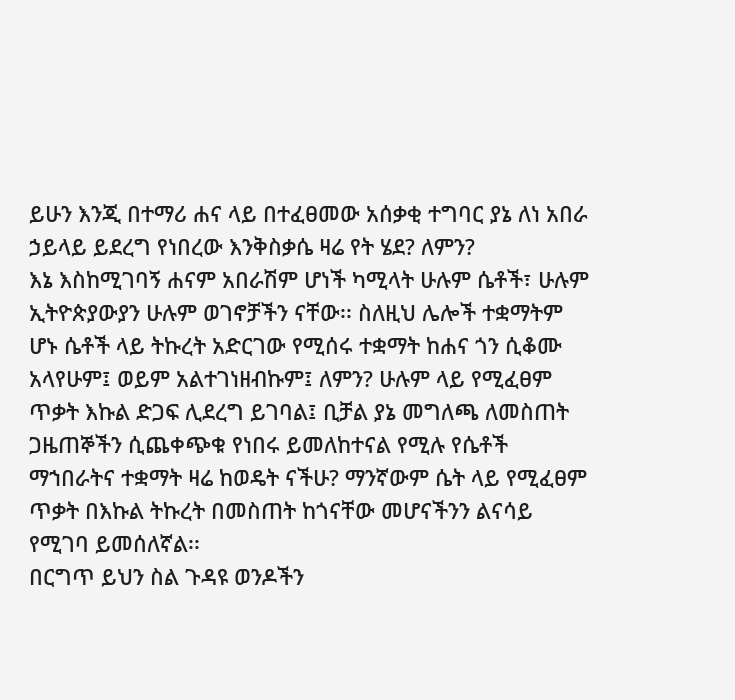ይሁን እንጂ በተማሪ ሐና ላይ በተፈፀመው አሰቃቂ ተግባር ያኔ ለነ አበራ ኃይላይ ይደረግ የነበረው እንቅስቃሴ ዛሬ የት ሄደ? ለምን?
እኔ እስከሚገባኝ ሐናም አበራሽም ሆነች ካሚላት ሁሉም ሴቶች፣ ሁሉም ኢትዮጵያውያን ሁሉም ወገኖቻችን ናቸው፡፡ ስለዚህ ሌሎች ተቋማትም ሆኑ ሴቶች ላይ ትኩረት አድርገው የሚሰሩ ተቋማት ከሐና ጎን ሲቆሙ አላየሁም፤ ወይም አልተገነዘብኩም፤ ለምን? ሁሉም ላይ የሚፈፀም ጥቃት እኩል ድጋፍ ሊደረግ ይገባል፤ ቢቻል ያኔ መግለጫ ለመስጠት ጋዜጠኞችን ሲጨቀጭቁ የነበሩ ይመለከተናል የሚሉ የሴቶች ማኀበራትና ተቋማት ዛሬ ከወዴት ናችሁ? ማንኛውም ሴት ላይ የሚፈፀም ጥቃት በእኩል ትኩረት በመስጠት ከጎናቸው መሆናችንን ልናሳይ የሚገባ ይመሰለኛል፡፡
በርግጥ ይህን ስል ጉዳዩ ወንዶችን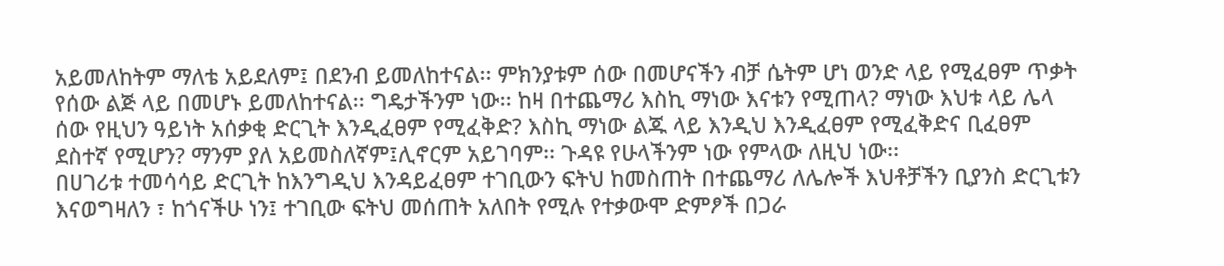አይመለከትም ማለቴ አይደለም፤ በደንብ ይመለከተናል፡፡ ምክንያቱም ሰው በመሆናችን ብቻ ሴትም ሆነ ወንድ ላይ የሚፈፀም ጥቃት የሰው ልጅ ላይ በመሆኑ ይመለከተናል፡፡ ግዴታችንም ነው፡፡ ከዛ በተጨማሪ እስኪ ማነው እናቱን የሚጠላ? ማነው እህቱ ላይ ሌላ ሰው የዚህን ዓይነት አሰቃቂ ድርጊት እንዲፈፀም የሚፈቅድ? እስኪ ማነው ልጁ ላይ እንዲህ እንዲፈፀም የሚፈቅድና ቢፈፀም ደስተኛ የሚሆን? ማንም ያለ አይመስለኛም፤ሊኖርም አይገባም፡፡ ጉዳዩ የሁላችንም ነው የምላው ለዚህ ነው፡፡
በሀገሪቱ ተመሳሳይ ድርጊት ከእንግዲህ እንዳይፈፀም ተገቢውን ፍትህ ከመስጠት በተጨማሪ ለሌሎች እህቶቻችን ቢያንስ ድርጊቱን እናወግዛለን ፣ ከጎናችሁ ነን፤ ተገቢው ፍትህ መሰጠት አለበት የሚሉ የተቃውሞ ድምፆች በጋራ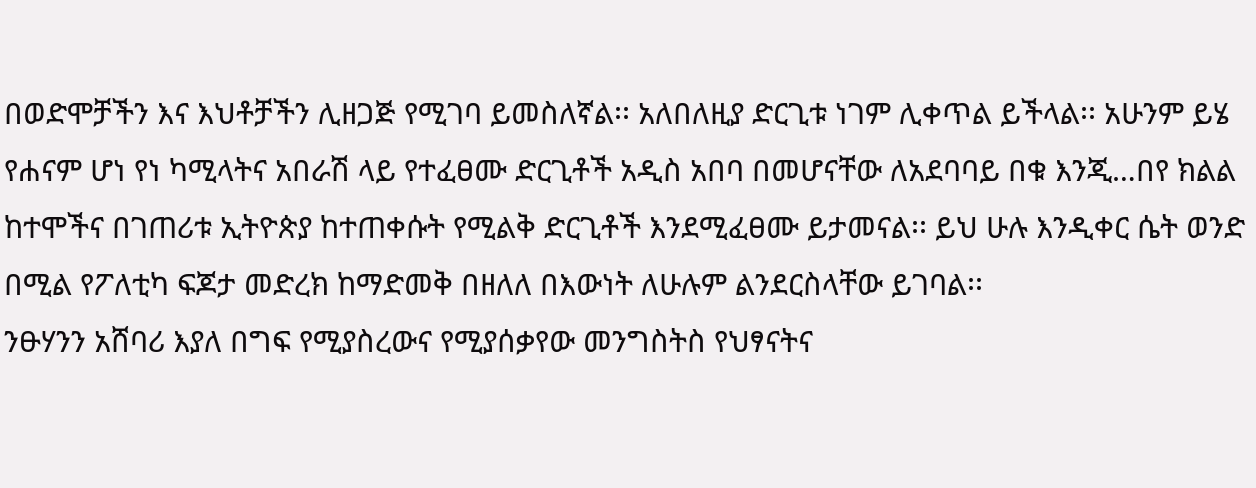በወድሞቻችን እና እህቶቻችን ሊዘጋጅ የሚገባ ይመስለኛል፡፡ አለበለዚያ ድርጊቱ ነገም ሊቀጥል ይችላል፡፡ አሁንም ይሄ የሐናም ሆነ የነ ካሚላትና አበራሽ ላይ የተፈፀሙ ድርጊቶች አዲስ አበባ በመሆናቸው ለአደባባይ በቁ እንጂ…በየ ክልል ከተሞችና በገጠሪቱ ኢትዮጵያ ከተጠቀሱት የሚልቅ ድርጊቶች እንደሚፈፀሙ ይታመናል፡፡ ይህ ሁሉ እንዲቀር ሴት ወንድ በሚል የፖለቲካ ፍጆታ መድረክ ከማድመቅ በዘለለ በእውነት ለሁሉም ልንደርስላቸው ይገባል፡፡
ንፁሃንን አሸባሪ እያለ በግፍ የሚያስረውና የሚያሰቃየው መንግስትስ የህፃናትና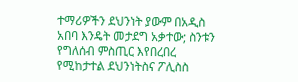ተማሪዎችን ደህንነት ያውም በአዲስ አበባ እንዴት መታደግ አቃተው; ስንቱን የግለሰብ ምስጢር እየበረበረ የሚከታተል ደህንነትስና ፖሊስስ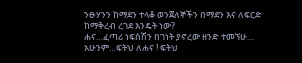ንፁሃንን ከማደን ተላቆ ወንጀለኞችን በማደን እና ለፍርድ ከማቅረብ ረገደ እንዴት ነው?
ሐና…ፈጣሪ ነፍስሽን በገነት ያኖረው ዘንድ ተመኘሁ…
አሁንም…ፍትህ ለሐና ! ፍትህ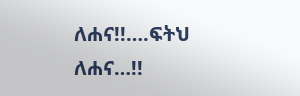ለሐና!!….ፍትህ ለሐና…!!